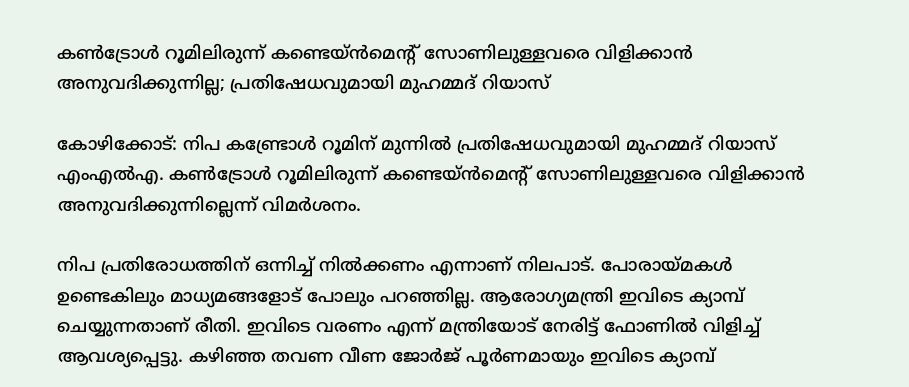കൺട്രോൾ റൂമിലിരുന്ന് കണ്ടെയ്ൻമെൻ്റ് സോണിലുള്ളവരെ വിളിക്കാൻ അനുവദിക്കുന്നില്ല; പ്രതിഷേധവുമായി മുഹമ്മദ് റിയാസ്

കോഴിക്കോട്: നിപ കണ്ട്രോള്‍ റൂമിന് മുന്നിൽ പ്രതിഷേധവുമായി മുഹമ്മദ് റിയാസ് എംഎൽഎ. കൺട്രോൾ റൂമിലിരുന്ന് കണ്ടെയ്ൻമെൻ്റ് സോണിലുള്ളവരെ വിളിക്കാൻ അനുവദിക്കുന്നില്ലെന്ന് വിമർശനം.

നിപ പ്രതിരോധത്തിന് ഒന്നിച്ച് നിൽക്കണം എന്നാണ് നിലപാട്. പോരായ്മകൾ ഉണ്ടെകിലും മാധ്യമങ്ങളോട് പോലും പറഞ്ഞില്ല. ആരോഗ്യമന്ത്രി ഇവിടെ ക്യാമ്പ് ചെയ്യുന്നതാണ് രീതി. ഇവിടെ വരണം എന്ന് മന്ത്രിയോട് നേരിട്ട് ഫോണിൽ വിളിച്ച് ആവശ്യപ്പെട്ടു. കഴിഞ്ഞ തവണ വീണ ജോർജ് പൂർണമായും ഇവിടെ ക്യാമ്പ്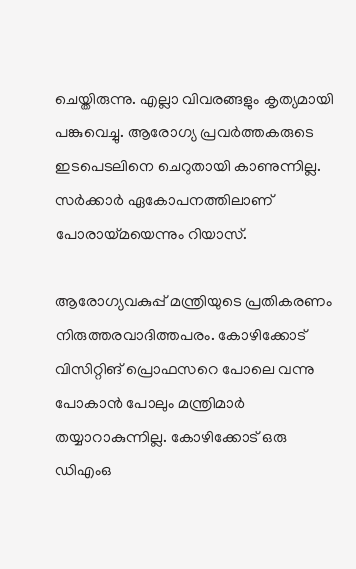ചെയ്തിരുന്നു. എല്ലാ വിവരങ്ങളും കൃത്യമായി പങ്കുവെച്ചു. ആരോഗ്യ പ്രവർത്തകരുടെ ഇടപെടലിനെ ചെറുതായി കാണുന്നില്ല. സർക്കാർ ഏകോപനത്തിലാണ് പോരായ്മയെന്നും റിയാസ്.

ആരോഗ്യവകുപ്പ് മന്ത്രിയുടെ പ്രതികരണം നിരുത്തരവാദിത്തപരം. കോഴിക്കോട് വിസിറ്റിങ് പ്രൊഫസറെ പോലെ വന്നു പോകാൻ പോലും മന്ത്രിമാർ തയ്യാറാകുന്നില്ല. കോഴിക്കോട് ഒരു ഡിഎംഒ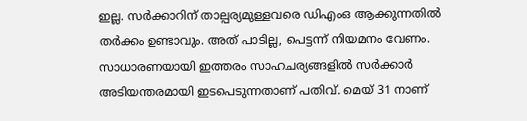ഇല്ല. സർക്കാറിന് താല്പര്യമുള്ളവരെ ഡിഎംഒ ആക്കുന്നതിൽ തർക്കം ഉണ്ടാവും. അത് പാടില്ല, പെട്ടന്ന് നിയമനം വേണം. സാധാരണയായി ഇത്തരം സാഹചര്യങ്ങളിൽ സർക്കാർ അടിയന്തരമായി ഇടപെടുന്നതാണ് പതിവ്. മെയ് 31 നാണ്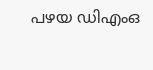പഴയ ഡിഎംഒ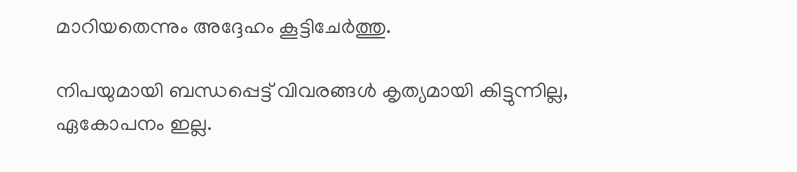മാറിയതെന്നും അദ്ദേഹം കൂട്ടിചേർത്തു.

നിപയുമായി ബന്ധപ്പെട്ട് വിവരങ്ങൾ കൃത്യമായി കിട്ടുന്നില്ല, ഏകോപനം ഇല്ല.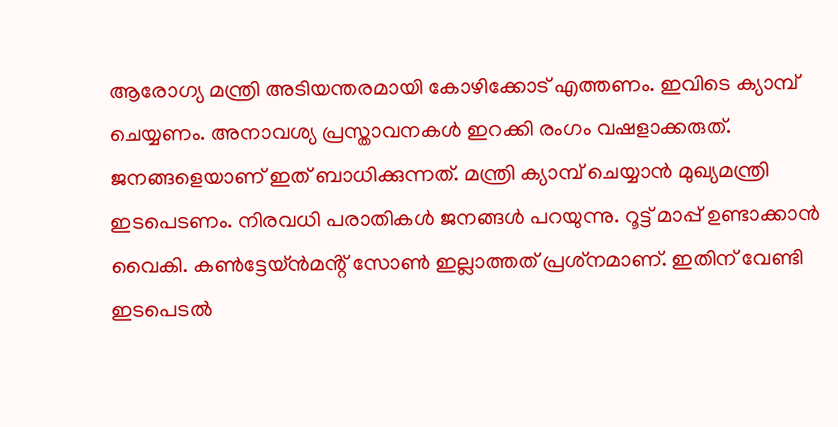ആരോഗ്യ മന്ത്രി അടിയന്തരമായി കോഴിക്കോട് എത്തണം. ഇവിടെ ക്യാമ്പ് ചെയ്യണം. അനാവശ്യ പ്രസ്താവനകൾ ഇറക്കി രംഗം വഷളാക്കരുത്. ജനങ്ങളെയാണ് ഇത് ബാധിക്കുന്നത്. മന്ത്രി ക്യാമ്പ് ചെയ്യാൻ മുഖ്യമന്ത്രി ഇടപെടണം. നിരവധി പരാതികൾ ജനങ്ങൾ പറയുന്നു. റൂട്ട് മാപ്പ് ഉണ്ടാക്കാൻ വൈകി. കൺട്ടേയ്ൻമൻ്റ് സോൺ ഇല്ലാത്തത് പ്രശ്‌നമാണ്. ഇതിന് വേണ്ടി ഇടപെടൽ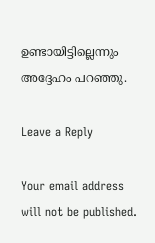ഉണ്ടായിട്ടില്ലെന്നും അദ്ദേഹം പറഞ്ഞു.

Leave a Reply

Your email address will not be published.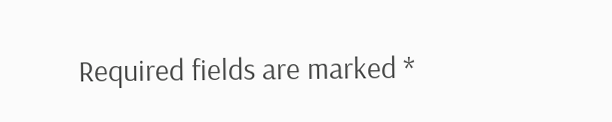Required fields are marked *